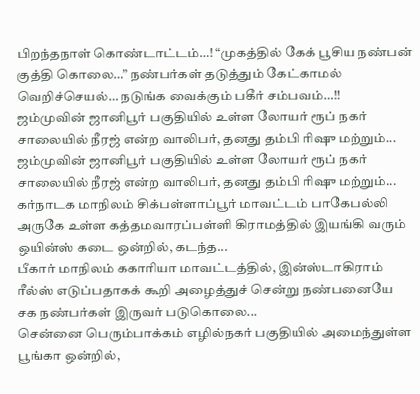பிறந்தநாள் கொண்டாட்டம்…! “முகத்தில் கேக் பூசிய நண்பன் குத்தி கொலை…” நண்பர்கள் தடுத்தும் கேட்காமல் வெறிச்செயல்… நடுங்க வைக்கும் பகீர் சம்பவம்…!!
ஜம்முவின் ஜானிபூர் பகுதியில் உள்ள லோயர் ரூப் நகர் சாலையில் நீரஜ் என்ற வாலிபர், தனது தம்பி ரிஷு மற்றும்...
ஜம்முவின் ஜானிபூர் பகுதியில் உள்ள லோயர் ரூப் நகர் சாலையில் நீரஜ் என்ற வாலிபர், தனது தம்பி ரிஷு மற்றும்...
கர்நாடக மாநிலம் சிக்பள்ளாப்பூர் மாவட்டம் பாகேபல்லி அருகே உள்ள கத்தமவாரப்பள்ளி கிராமத்தில் இயங்கி வரும் ஒயின்ஸ் கடை ஒன்றில், கடந்த...
பீகார் மாநிலம் ககாரியா மாவட்டத்தில், இன்ஸ்டாகிராம் ரீல்ஸ் எடுப்பதாகக் கூறி அழைத்துச் சென்று நண்பனையே சக நண்பர்கள் இருவர் படுகொலை...
சென்னை பெரும்பாக்கம் எழில்நகர் பகுதியில் அமைந்துள்ள பூங்கா ஒன்றில்,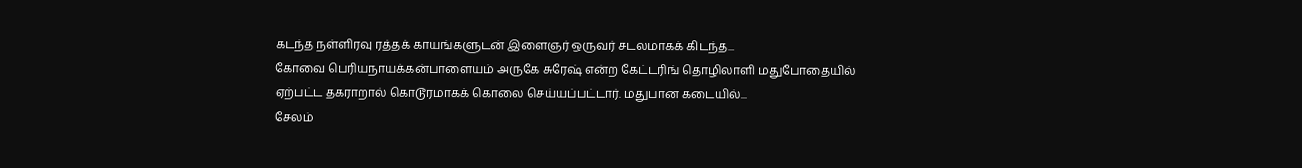கடந்த நள்ளிரவு ரத்தக் காயங்களுடன் இளைஞர் ஒருவர் சடலமாகக் கிடந்த...
கோவை பெரியநாயக்கன்பாளையம் அருகே சுரேஷ் என்ற கேட்டரிங் தொழிலாளி மதுபோதையில் ஏற்பட்ட தகராறால் கொடூரமாகக் கொலை செய்யப்பட்டார். மதுபான கடையில்...
சேலம்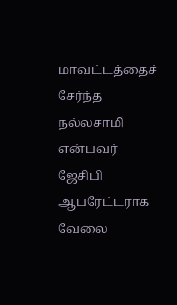மாவட்டத்தைச் சேர்ந்த நல்லசாமி என்பவர் ஜேசிபி ஆபரேட்டராக வேலை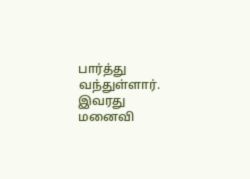பார்த்து வந்துள்ளார். இவரது மனைவி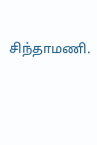சிந்தாமணி.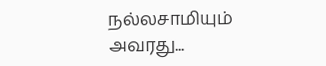நல்லசாமியும் அவரது...